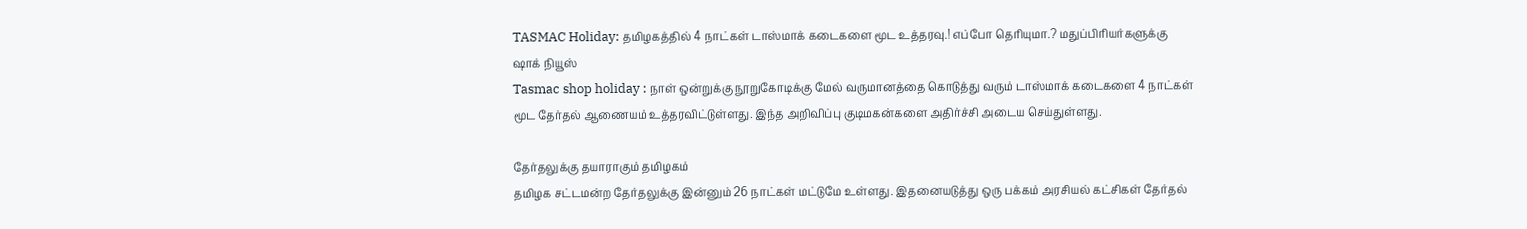TASMAC Holiday: தமிழகத்தில் 4 நாட்கள் டாஸ்மாக் கடைகளை மூட உத்தரவு.! எப்போ தெரியுமா.? மதுப்பிரியர்களுக்கு ஷாக் நியூஸ்
Tasmac shop holiday : நாள் ஒன்றுக்கு நூறுகோடிக்கு மேல் வருமானத்தை கொடுத்து வரும் டாஸ்மாக் கடைகளை 4 நாட்கள் மூட தேர்தல் ஆணையம் உத்தரவிட்டுள்ளது. இந்த அறிவிப்பு குடிமகன்களை அதிர்ச்சி அடைய செய்துள்ளது.

தேர்தலுக்கு தயாராகும் தமிழகம்
தமிழக சட்டமன்ற தேர்தலுக்கு இன்னும் 26 நாட்கள் மட்டுமே உள்ளது. இதனையடுத்து ஒரு பக்கம் அரசியல் கட்சிகள் தேர்தல்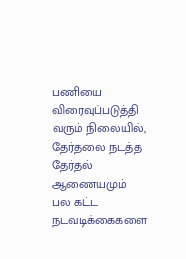பணியை விரைவுப்படுத்தி வரும் நிலையில், தேர்தலை நடத்த தேர்தல் ஆணையமும் பல கட்ட நடவடிக்கைகளை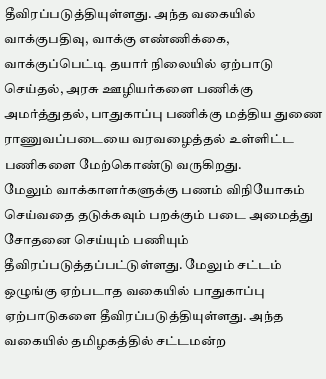தீவிரப்படுத்தியுள்ளது. அந்த வகையில் வாக்குபதிவு, வாக்கு எண்ணிக்கை, வாக்குப்பெட்டி தயார் நிலையில் ஏற்பாடு செய்தல், அரசு ஊழியர்களை பணிக்கு அமர்த்துதல், பாதுகாப்பு பணிக்கு மத்திய துணை ராணுவப்படையை வரவழைத்தல் உள்ளிட்ட பணிகளை மேற்கொண்டு வருகிறது.
மேலும் வாக்காளர்களுக்கு பணம் விநியோகம் செய்வதை தடுக்கவும் பறக்கும் படை அமைத்து சோதனை செய்யும் பணியும் தீவிரப்படுத்தப்பட்டுள்ளது. மேலும் சட்டம் ஒழுங்கு ஏற்படாத வகையில் பாதுகாப்பு ஏற்பாடுகளை தீவிரப்படுத்தியுள்ளது. அந்த வகையில் தமிழகத்தில் சட்டமன்ற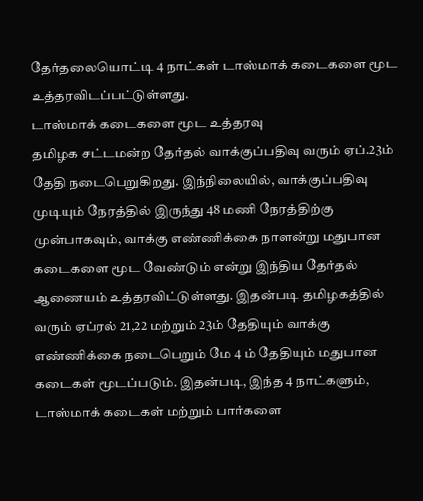தேர்தலையொட்டி 4 நாட்கள் டாஸ்மாக் கடைகளை மூட உத்தரவிடப்பட்டுள்ளது.
டாஸ்மாக் கடைகளை மூட உத்தரவு
தமிழக சட்டமன்ற தேர்தல் வாக்குப்பதிவு வரும் ஏப்.23ம் தேதி நடைபெறுகிறது. இந்நிலையில், வாக்குப்பதிவு முடியும் நேரத்தில் இருந்து 48 மணி நேரத்திற்கு முன்பாகவும், வாக்கு எண்ணிக்கை நாளன்று மதுபான கடைகளை மூட வேண்டும் என்று இந்திய தேர்தல் ஆணையம் உத்தரவிட்டுள்ளது. இதன்படி தமிழகத்தில் வரும் ஏப்ரல் 21,22 மற்றும் 23ம் தேதியும் வாக்கு எண்ணிக்கை நடைபெறும் மே 4 ம் தேதியும் மதுபான கடைகள் மூடப்படும். இதன்படி, இந்த 4 நாட்களும், டாஸ்மாக் கடைகள் மற்றும் பார்களை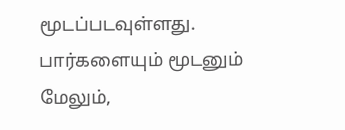மூடப்படவுள்ளது.
பார்களையும் மூடனும்
மேலும்,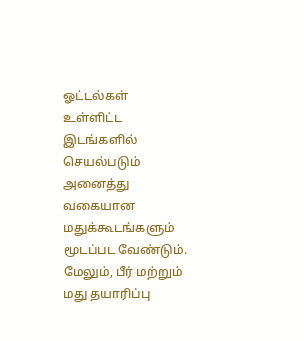ஓட்டல்கள் உள்ளிட்ட இடங்களில் செயல்படும் அனைத்து வகையான மதுக்கூடங்களும் மூடப்பட வேண்டும். மேலும், பீர் மற்றும் மது தயாரிப்பு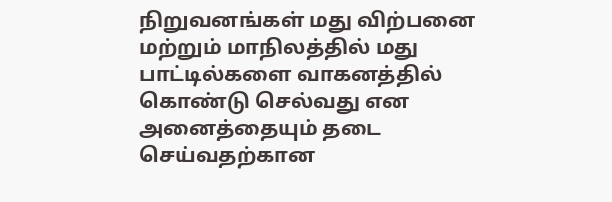நிறுவனங்கள் மது விற்பனை மற்றும் மாநிலத்தில் மது பாட்டில்களை வாகனத்தில் கொண்டு செல்வது என அனைத்தையும் தடை செய்வதற்கான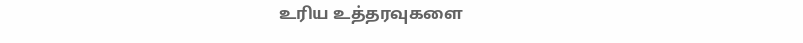உரிய உத்தரவுகளை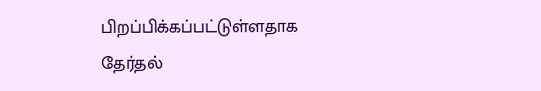பிறப்பிக்கப்பட்டுள்ளதாக தேர்தல்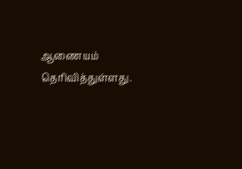ஆணையம் தெரிவித்துள்ளது.